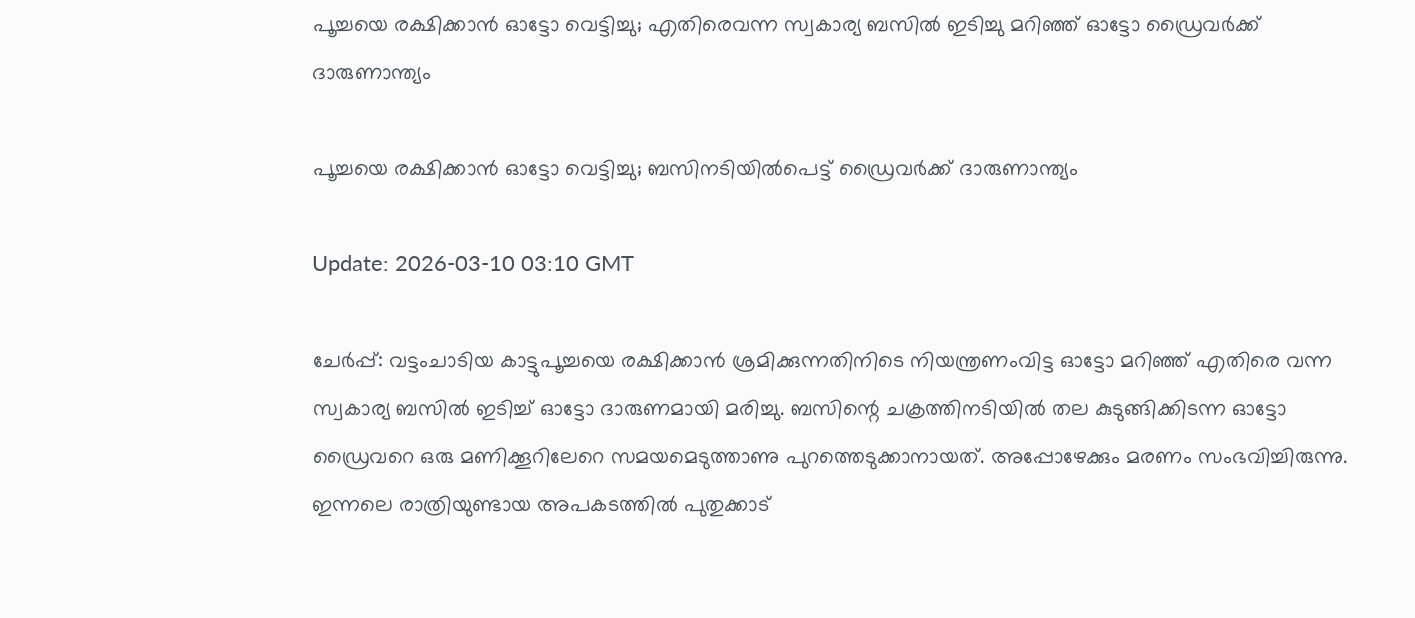പൂച്ചയെ രക്ഷിക്കാന്‍ ഓട്ടോ വെട്ടിച്ചു; എതിരെവന്ന സ്വകാര്യ ബസില്‍ ഇടിച്ചു മറിഞ്ഞ് ഓട്ടോ ഡ്രൈവര്‍ക്ക് ദാരുണാന്ത്യം

പൂച്ചയെ രക്ഷിക്കാൻ ഓട്ടോ വെട്ടിച്ചു; ബസിനടിയിൽപെട്ട് ഡ്രൈവർക്ക് ദാരുണാന്ത്യം

Update: 2026-03-10 03:10 GMT

ചേര്‍പ്പ്: വട്ടംചാടിയ കാട്ടുപൂച്ചയെ രക്ഷിക്കാന്‍ ശ്രമിക്കുന്നതിനിടെ നിയന്ത്രണംവിട്ട ഓട്ടോ മറിഞ്ഞ് എതിരെ വന്ന സ്വകാര്യ ബസില്‍ ഇടിച്ച് ഓട്ടോ ദാരുണമായി മരിച്ചു. ബസിന്റെ ചക്രത്തിനടിയില്‍ തല കുടുങ്ങിക്കിടന്ന ഓട്ടോ ഡ്രൈവറെ ഒരു മണിക്കൂറിലേറെ സമയമെടുത്താണു പുറത്തെടുക്കാനായത്. അപ്പോഴേക്കും മരണം സംഭവിച്ചിരുന്നു. ഇന്നലെ രാത്രിയുണ്ടായ അപകടത്തില്‍ പുതുക്കാട്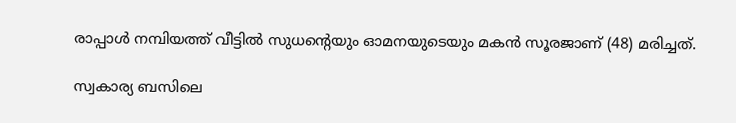രാപ്പാള്‍ നമ്പിയത്ത് വീട്ടില്‍ സുധന്റെയും ഓമനയുടെയും മകന്‍ സൂരജാണ് (48) മരിച്ചത്.

സ്വകാര്യ ബസിലെ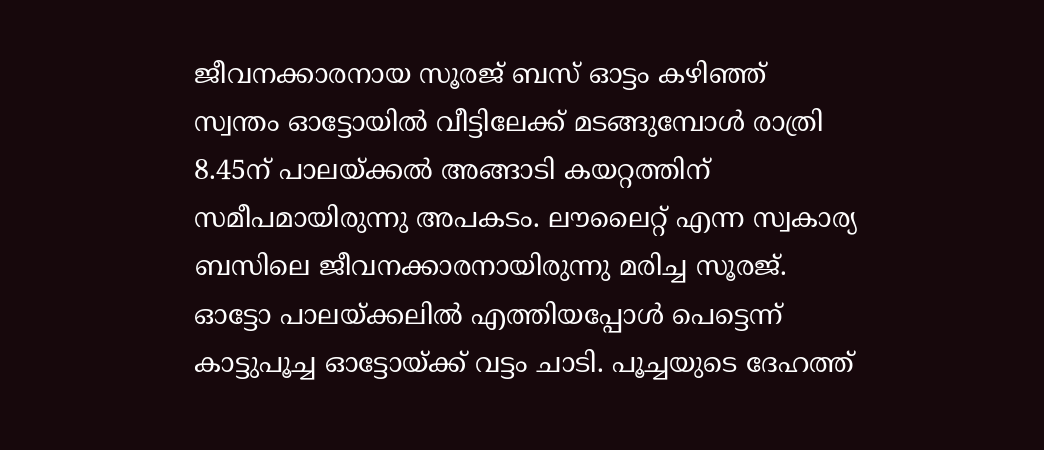ജീവനക്കാരനായ സൂരജ് ബസ് ഓട്ടം കഴിഞ്ഞ് സ്വന്തം ഓട്ടോയില്‍ വീട്ടിലേക്ക് മടങ്ങുമ്പോള്‍ രാത്രി 8.45ന് പാലയ്ക്കല്‍ അങ്ങാടി കയറ്റത്തിന് സമീപമായിരുന്നു അപകടം. ലൗലൈറ്റ് എന്ന സ്വകാര്യ ബസിലെ ജീവനക്കാരനായിരുന്നു മരിച്ച സൂരജ്. ഓട്ടോ പാലയ്ക്കലില്‍ എത്തിയപ്പോള്‍ പെട്ടെന്ന് കാട്ടുപൂച്ച ഓട്ടോയ്ക്ക് വട്ടം ചാടി. പൂച്ചയുടെ ദേഹത്ത്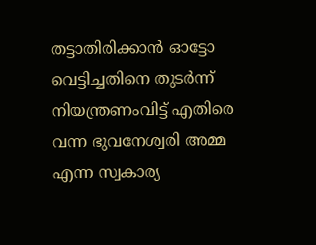തട്ടാതിരിക്കാന്‍ ഓട്ടോ വെട്ടിച്ചതിനെ തുടര്‍ന്ന് നിയന്ത്രണംവിട്ട് എതിരെ വന്ന ഭുവനേശ്വരി അമ്മ എന്ന സ്വകാര്യ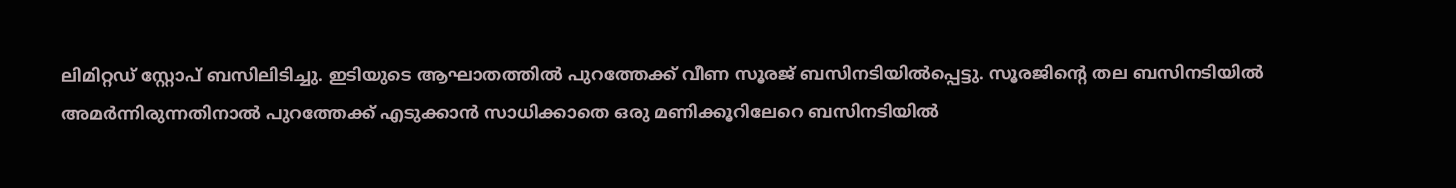ലിമിറ്റഡ് സ്റ്റോപ് ബസിലിടിച്ചു. ഇടിയുടെ ആഘാതത്തില്‍ പുറത്തേക്ക് വീണ സൂരജ് ബസിനടിയില്‍പ്പെട്ടു. സൂരജിന്റെ തല ബസിനടിയില്‍ അമര്‍ന്നിരുന്നതിനാല്‍ പുറത്തേക്ക് എടുക്കാന്‍ സാധിക്കാതെ ഒരു മണിക്കൂറിലേറെ ബസിനടിയില്‍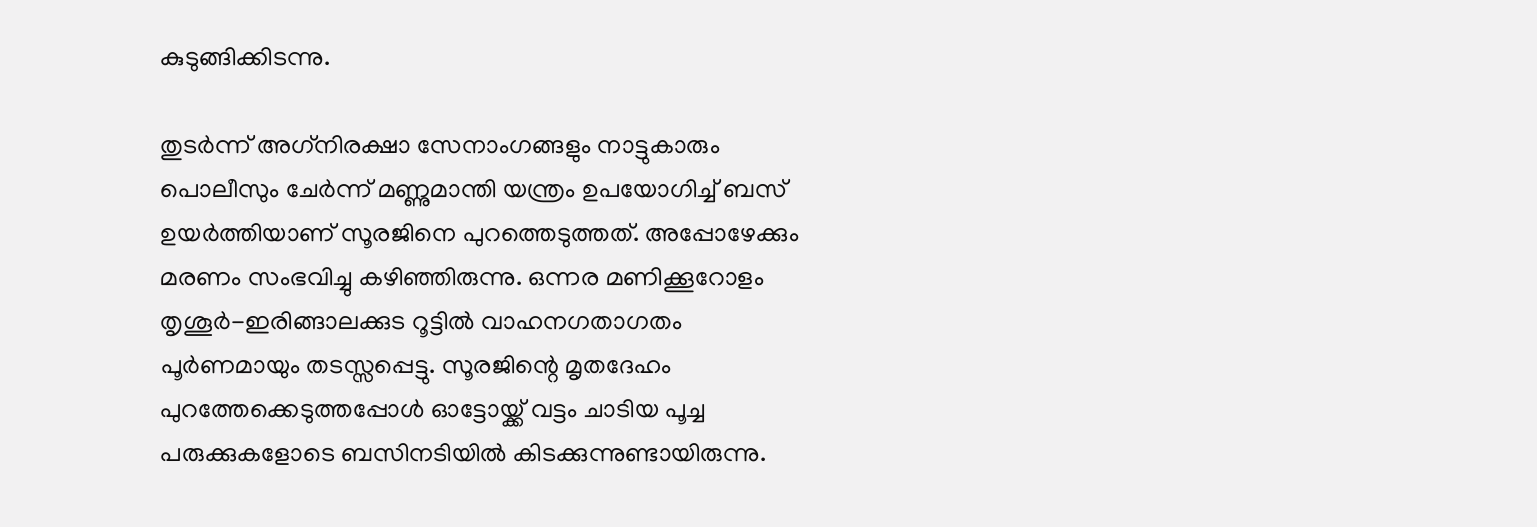കുടുങ്ങിക്കിടന്നു.

തുടര്‍ന്ന് അഗ്‌നിരക്ഷാ സേനാംഗങ്ങളും നാട്ടുകാരും പൊലീസും ചേര്‍ന്ന് മണ്ണുമാന്തി യന്ത്രം ഉപയോഗിച്ച് ബസ് ഉയര്‍ത്തിയാണ് സൂരജിനെ പുറത്തെടുത്തത്. അപ്പോഴേക്കും മരണം സംഭവിച്ചു കഴിഞ്ഞിരുന്നു. ഒന്നര മണിക്കൂറോളം തൃശൂര്‍-ഇരിങ്ങാലക്കുട റൂട്ടില്‍ വാഹനഗതാഗതം പൂര്‍ണമായും തടസ്സപ്പെട്ടു. സൂരജിന്റെ മൃതദേഹം പുറത്തേക്കെടുത്തപ്പോള്‍ ഓട്ടോയ്ക്ക് വട്ടം ചാടിയ പൂച്ച പരുക്കുകളോടെ ബസിനടിയില്‍ കിടക്കുന്നുണ്ടായിരുന്നു.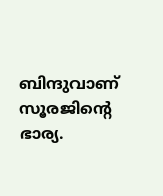ബിന്ദുവാണ് സൂരജിന്റെ ഭാര്യ.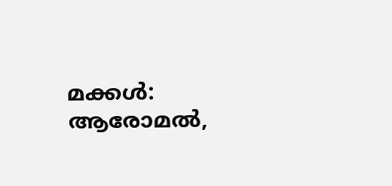മക്കള്‍: ആരോമല്‍,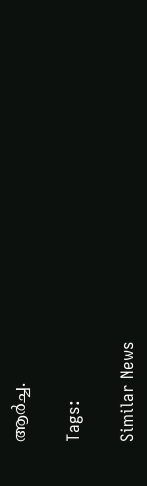ആര്‍ച്ച.

Tags:

Similar News